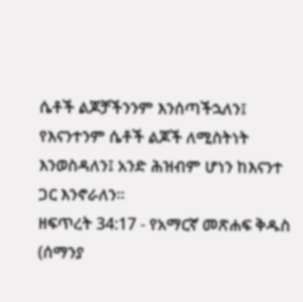ሴቶች ልጆቻችንንም እንሰጣችኋለን፤ የእናንተንም ሴቶች ልጆች ለሚስትነት እንወስዳለን፤ አንድ ሕዝብም ሆነን ከእናንተ ጋር እንኖራለን።
ዘፍጥረት 34:17 - የአማርኛ መጽሐፍ ቅዱስ (ሰማንያ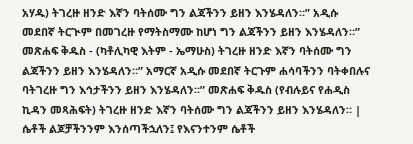አሃዱ) ትገረዙ ዘንድ እኛን ባትሰሙ ግን ልጃችንን ይዘን እንሄዳለን።” አዲሱ መደበኛ ትርጒም በመገረዙ የማትስማሙ ከሆነ ግን ልጃችንን ይዘን እንሄዳለን።” መጽሐፍ ቅዱስ - (ካቶሊካዊ እትም - ኤማሁስ) ትገረዙ ዘንድ እኛን ባትሰሙ ግን ልጃችንን ይዘን እንሄዳለን።” አማርኛ አዲሱ መደበኛ ትርጉም ሐሳባችንን ባትቀበሉና ባትገረዙ ግን እኅታችንን ይዘን እንሄዳለን።” መጽሐፍ ቅዱስ (የብሉይና የሐዲስ ኪዳን መጻሕፍት) ትገረዙ ዘንድ እኛን ባትሰሙ ግን ልጃችንን ይዘን እንሄዳለን። |
ሴቶች ልጆቻችንንም እንሰጣችኋለን፤ የእናንተንም ሴቶች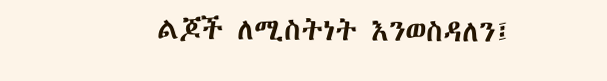ልጆች ለሚስትነት እንወስዳለን፤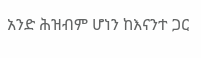አንድ ሕዝብም ሆነን ከእናንተ ጋር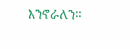እንኖራለን።